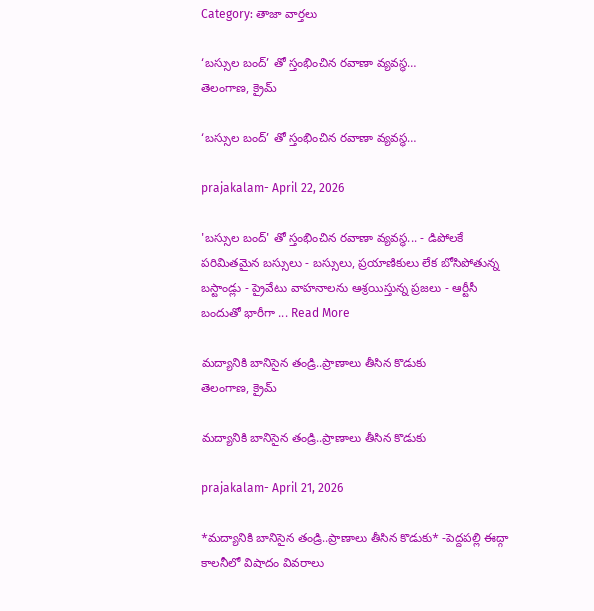Category: తాజా వార్తలు

‘బస్సుల బంద్’ తో స్తంభించిన రవాణా వ్యవస్థ…
తెలంగాణ, క్రైమ్

‘బస్సుల బంద్’ తో స్తంభించిన రవాణా వ్యవస్థ…

prajakalam- April 22, 2026

'బస్సుల బంద్' తో స్తంభించిన రవాణా వ్యవస్థ... - డిపోలకే పరిమితమైన బస్సులు - బస్సులు, ప్రయాణికులు లేక బోసిపోతున్న బస్టాండ్లు - ప్రైవేటు వాహనాలను ఆశ్రయిస్తున్న ప్రజలు - ఆర్టీసీ బందుతో భారీగా ... Read More

మద్యానికి బానిసైన తండ్రి..ప్రాణాలు తీసిన కొడుకు
తెలంగాణ, క్రైమ్

మద్యానికి బానిసైన తండ్రి..ప్రాణాలు తీసిన కొడుకు

prajakalam- April 21, 2026

*మద్యానికి బానిసైన తండ్రి..ప్రాణాలు తీసిన కొడుకు* -పెద్దపల్లి ఈద్గా కాలనీలో విషాదం వివరాలు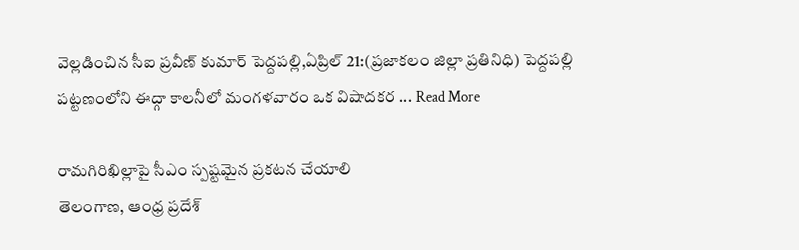వెల్లడించిన సీఐ ప్రవీణ్ కుమార్ పెద్దపల్లి,ఏప్రిల్ 21:(ప్రజాకలం జిల్లా ప్రతినిధి) పెద్దపల్లి పట్టణంలోని ఈద్గా కాలనీలో మంగళవారం ఒక విషాదకర ... Read More

రామగిరిఖిల్లాపై సీఎం స్పష్టమైన ప్రకటన చేయాలి
తెలంగాణ, ఆంధ్ర ప్రదేశ్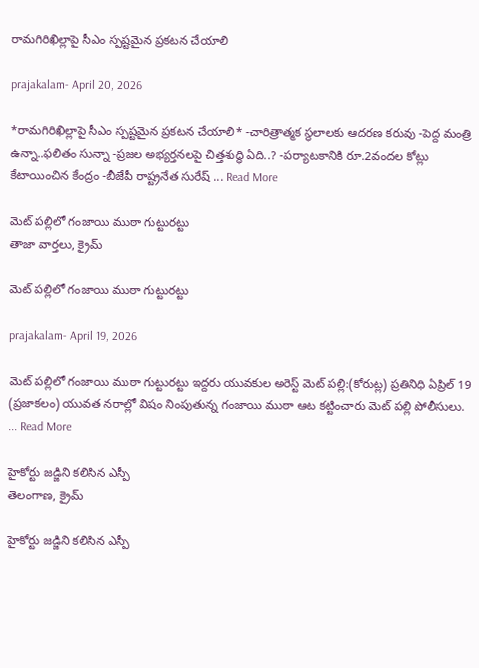రామగిరిఖిల్లాపై సీఎం స్పష్టమైన ప్రకటన చేయాలి

prajakalam- April 20, 2026

*రామగిరిఖిల్లాపై సీఎం స్పష్టమైన ప్రకటన చేయాలి* -చారిత్రాత్మక స్థలాలకు ఆదరణ కరువు -పెద్ద మంత్రి ఉన్నా..ఫలితం సున్నా -ప్రజల అభ్యర్తనలపై చిత్తశుద్ధి ఏది..? -పర్యాటకానికి రూ.2వందల కోట్లు కేటాయించిన కేంద్రం -బీజేపీ రాష్ట్రనేత సురేష్ ... Read More

మెట్ పల్లిలో గంజాయి ముఠా గుట్టురట్టు
తాజా వార్తలు, క్రైమ్

మెట్ పల్లిలో గంజాయి ముఠా గుట్టురట్టు

prajakalam- April 19, 2026

మెట్ పల్లిలో గంజాయి ముఠా గుట్టురట్టు ఇద్దరు యువకుల అరెస్ట్ మెట్ పల్లి:(కోరుట్ల) ప్రతినిధి ఏప్రిల్ 19 (ప్రజాకలం) యువత నరాల్లో విషం నింపుతున్న గంజాయి ముఠా ఆట కట్టించారు మెట్ పల్లి పోలీసులు. ... Read More

హైకోర్టు జడ్జిని కలిసిన ఎస్పీ
తెలంగాణ, క్రైమ్

హైకోర్టు జడ్జిని కలిసిన ఎస్పీ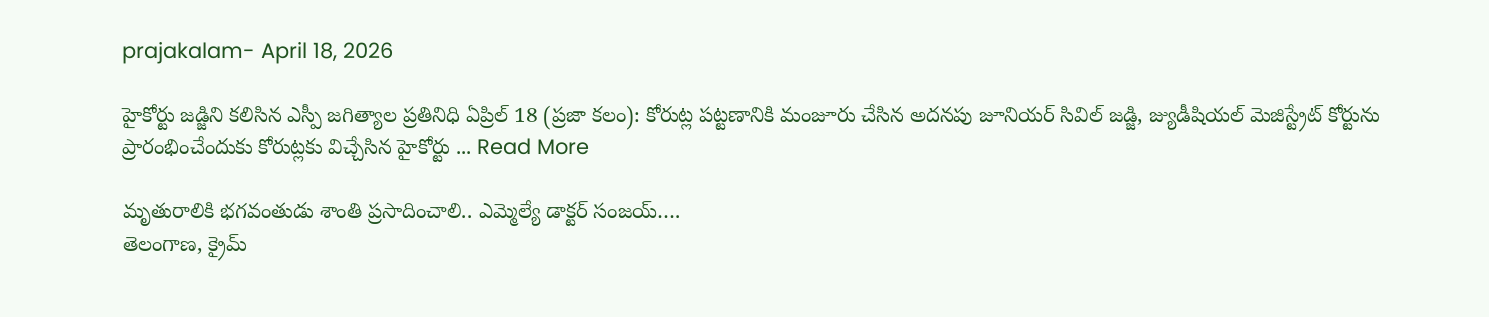prajakalam- April 18, 2026

హైకోర్టు జడ్జిని కలిసిన ఎస్పీ జగిత్యాల ప్రతినిధి ఏప్రిల్ 18 (ప్రజా కలం): కోరుట్ల పట్టణానికి మంజూరు చేసిన అదనపు జూనియర్ సివిల్ జడ్జి, జ్యుడీషియల్ మెజిస్ట్రేట్ కోర్టును ప్రారంభించేందుకు కోరుట్లకు విచ్చేసిన హైకోర్టు ... Read More

మృతురాలికి భగవంతుడు శాంతి ప్రసాదించాలి.. ఎమ్మెల్యే డాక్టర్ సంజయ్….
తెలంగాణ, క్రైమ్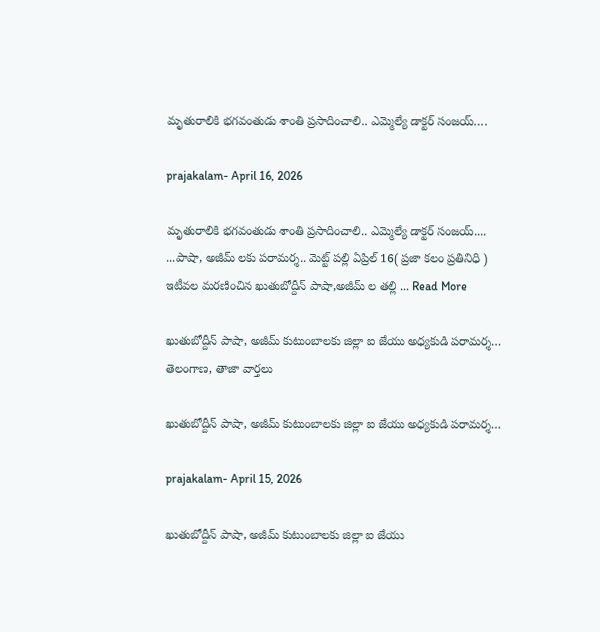మృతురాలికి భగవంతుడు శాంతి ప్రసాదించాలి.. ఎమ్మెల్యే డాక్టర్ సంజయ్….

prajakalam- April 16, 2026

మృతురాలికి భగవంతుడు శాంతి ప్రసాదించాలి.. ఎమ్మెల్యే డాక్టర్ సంజయ్.... ...పాషా, అజీమ్ లకు పరామర్శ.. మెట్ట్ పల్లి ఏప్రిల్ 16( ప్రజా కలం ప్రతినిధి ) ఇటీవల మరణించిన ఖుతుబోద్దీన్ పాషా,అజీమ్ ల తల్లి ... Read More

ఖుతుబోద్దీన్ పాషా, అజీమ్ కుటుంబాలకు జిల్లా ఐ జేయు అధ్యకుడి పరామర్శ…
తెలంగాణ, తాజా వార్తలు

ఖుతుబోద్దీన్ పాషా, అజీమ్ కుటుంబాలకు జిల్లా ఐ జేయు అధ్యకుడి పరామర్శ…

prajakalam- April 15, 2026

ఖుతుబోద్దీన్ పాషా, అజీమ్ కుటుంబాలకు జిల్లా ఐ జేయు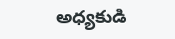అధ్యకుడి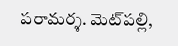పరామర్శ. మెట్‌పల్లి,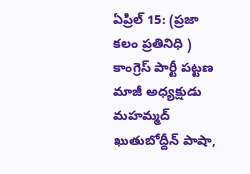ఏప్రిల్ 15: (ప్రజా కలం ప్రతినిధి ) కాంగ్రెస్ పార్టీ పట్టణ మాజీ అధ్యక్షుడు మహమ్మద్ ఖుతుబోద్దీన్ పాషా,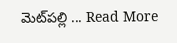మెట్‌పల్లి ... Read More